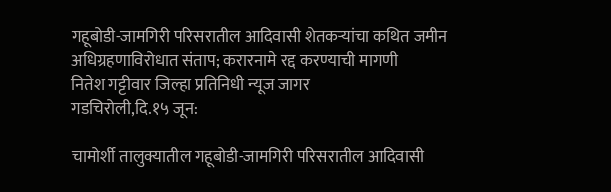गहूबोडी-जामगिरी परिसरातील आदिवासी शेतकऱ्यांचा कथित जमीन अधिग्रहणाविरोधात संताप; करारनामे रद्द करण्याची मागणी
नितेश गट्टीवार जिल्हा प्रतिनिधी न्यूज जागर
गडचिरोली,दि.१५ जून:

चामोर्शी तालुक्यातील गहूबोडी-जामगिरी परिसरातील आदिवासी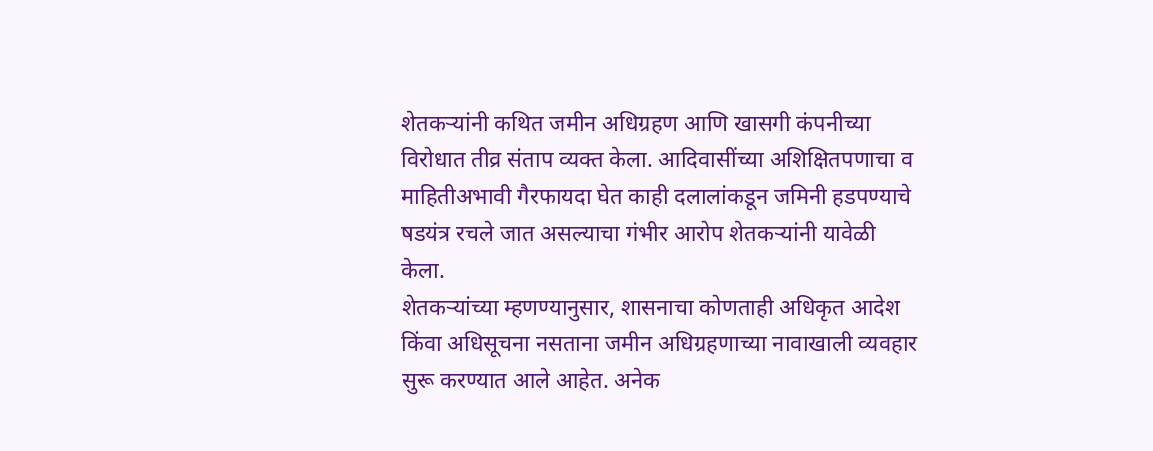शेतकऱ्यांनी कथित जमीन अधिग्रहण आणि खासगी कंपनीच्या विरोधात तीव्र संताप व्यक्त केला. आदिवासींच्या अशिक्षितपणाचा व माहितीअभावी गैरफायदा घेत काही दलालांकडून जमिनी हडपण्याचे षडयंत्र रचले जात असल्याचा गंभीर आरोप शेतकऱ्यांनी यावेळी केला.
शेतकऱ्यांच्या म्हणण्यानुसार, शासनाचा कोणताही अधिकृत आदेश किंवा अधिसूचना नसताना जमीन अधिग्रहणाच्या नावाखाली व्यवहार सुरू करण्यात आले आहेत. अनेक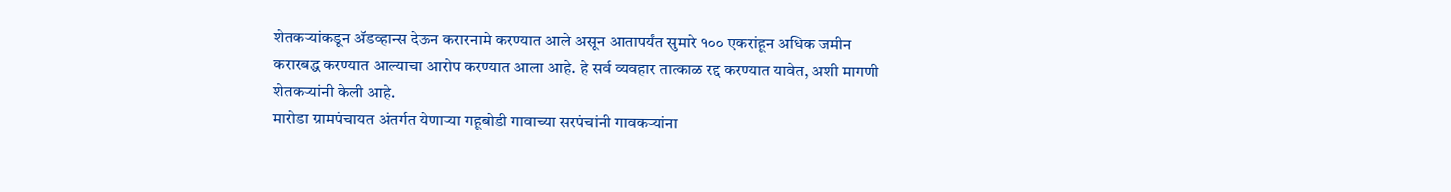शेतकऱ्यांकडून ॲडव्हान्स देऊन करारनामे करण्यात आले असून आतापर्यंत सुमारे १०० एकरांहून अधिक जमीन करारबद्ध करण्यात आल्याचा आरोप करण्यात आला आहे. हे सर्व व्यवहार तात्काळ रद्द करण्यात यावेत, अशी मागणी शेतकऱ्यांनी केली आहे.
मारोडा ग्रामपंचायत अंतर्गत येणाऱ्या गहूबोडी गावाच्या सरपंचांनी गावकऱ्यांना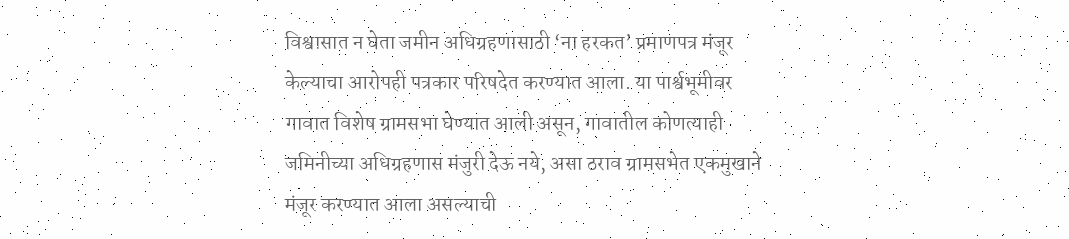विश्वासात न घेता जमीन अधिग्रहणासाठी ‘ना हरकत’ प्रमाणपत्र मंजूर केल्याचा आरोपही पत्रकार परिषदेत करण्यात आला. या पार्श्वभूमीवर गावात विशेष ग्रामसभा घेण्यात आली असून, गावातील कोणत्याही जमिनीच्या अधिग्रहणास मंजुरी देऊ नये, असा ठराव ग्रामसभेत एकमुखाने मंजूर करण्यात आला असल्याची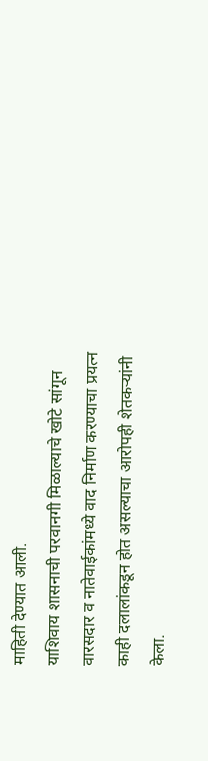माहिती देण्यात आली.
याशिवाय शासनाची परवानगी मिळाल्याचे खोटे सांगून वारसदार व नातेवाईकांमध्ये वाद निर्माण करण्याचा प्रयत्न काही दलालांकडून होत असल्याचा आरोपही शेतकऱ्यांनी केला.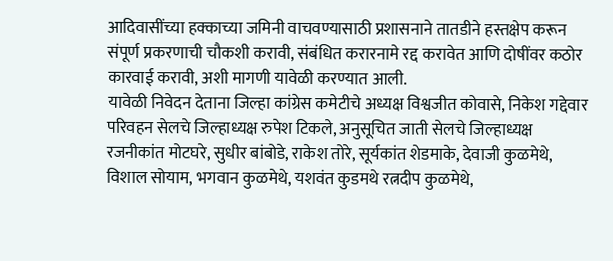आदिवासींच्या हक्काच्या जमिनी वाचवण्यासाठी प्रशासनाने तातडीने हस्तक्षेप करून संपूर्ण प्रकरणाची चौकशी करावी, संबंधित करारनामे रद्द करावेत आणि दोषींवर कठोर कारवाई करावी, अशी मागणी यावेळी करण्यात आली.
यावेळी निवेदन देताना जिल्हा कांग्रेस कमेटीचे अध्यक्ष विश्वजीत कोवासे, निकेश गद्देवार परिवहन सेलचे जिल्हाध्यक्ष रुपेश टिकले, अनुसूचित जाती सेलचे जिल्हाध्यक्ष रजनीकांत मोटघरे, सुधीर बांबोडे, राकेश तोरे, सूर्यकांत शेडमाके, देवाजी कुळमेथे, विशाल सोयाम, भगवान कुळमेथे, यशवंत कुडमथे रत्नदीप कुळमेथे,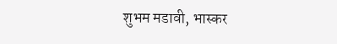शुभम मडावी, भास्कर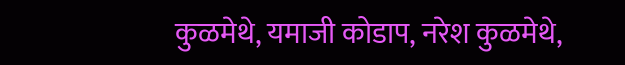कुळमेथे, यमाजी कोडाप, नरेश कुळमेथे,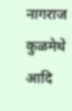नागराज कुळमेथे आदि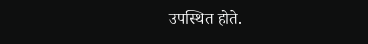उपस्थित होते.